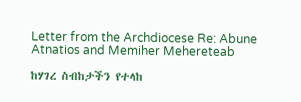Letter from the Archdiocese Re: Abune Atnatios and Memiher Mehereteab

ከሃገረ ስብከታችን የተላከ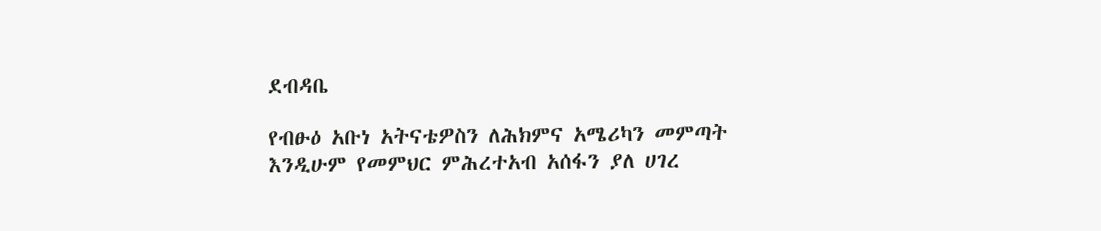ደብዳቤ

የብፁዕ አቡነ አትናቴዎስን ለሕክምና አሜሪካን መምጣት እንዲሁም የመምህር ምሕረተአብ አሰፋን ያለ ሀገረ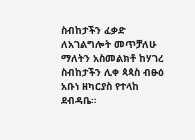ስብከታችን ፈቃድ ለአገልግሎት መጥቻለሁ ማለትን አስመልክቶ ከሃገረ ስብከታችን ሊቀ ጳጳስ ብፁዕ አቡነ ዘካርያስ የተላከ ደብዳቤ።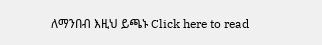ለማንበብ እዚህ ይጫኑ Click here to read